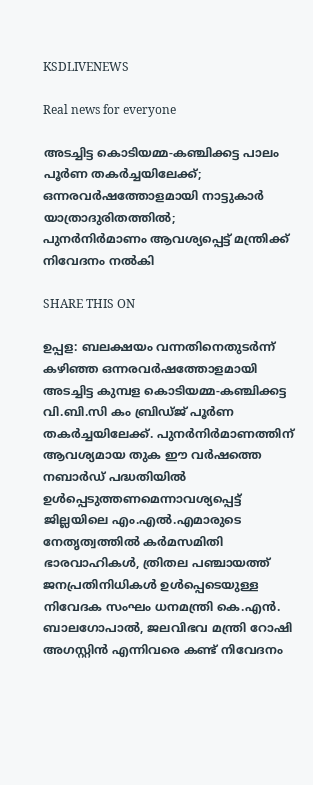KSDLIVENEWS

Real news for everyone

അടച്ചിട്ട കൊടിയമ്മ-കഞ്ചിക്കട്ട പാലം പൂർണ തകർച്ചയിലേക്ക്; ഒന്നരവർഷത്തോളമായി നാട്ടുകാർ യാത്രാദുരിതത്തിൽ;
പുനർനിർമാണം ആവശ്യപ്പെട്ട് മന്ത്രിക്ക് നിവേദനം നൽകി

SHARE THIS ON

ഉപ്പള: ബലക്ഷയം വന്നതിനെതുടർന്ന് കഴിഞ്ഞ ഒന്നരവർഷത്തോളമായി അടച്ചിട്ട കുമ്പള കൊടിയമ്മ-കഞ്ചിക്കട്ട വി.ബി.സി കം ബ്രിഡ്ജ് പൂർണ തകർച്ചയിലേക്ക്. പുനർനിർമാണത്തിന് ആവശ്യമായ തുക ഈ വർഷത്തെ നബാർഡ് പദ്ധതിയിൽ ഉൾപ്പെടുത്തണമെന്നാവശ്യപ്പെട്ട് ജില്ലയിലെ എം.എൽ.എമാരുടെ നേതൃത്വത്തിൽ കർമസമിതി ഭാരവാഹികൾ, ത്രിതല പഞ്ചായത്ത് ജനപ്രതിനിധികൾ ഉൾപ്പെടെയുള്ള നിവേദക സംഘം ധനമന്ത്രി കെ.എൻ. ബാലഗോപാൽ, ജലവിഭവ മന്ത്രി റോഷി അഗസ്റ്റിൻ എന്നിവരെ കണ്ട് നിവേദനം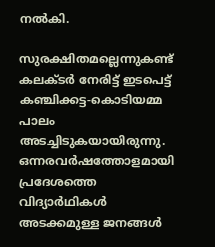നൽകി.

സുരക്ഷിതമല്ലെന്നുകണ്ട് കലക്ടർ നേരിട്ട് ഇടപെട്ട് കഞ്ചിക്കട്ട-കൊടിയമ്മ പാലം അടച്ചിടുകയായിരുന്നു.
ഒന്നരവർഷത്തോളമായി പ്രദേശത്തെ വിദ്യാർഥികൾ അടക്കമുള്ള ജനങ്ങൾ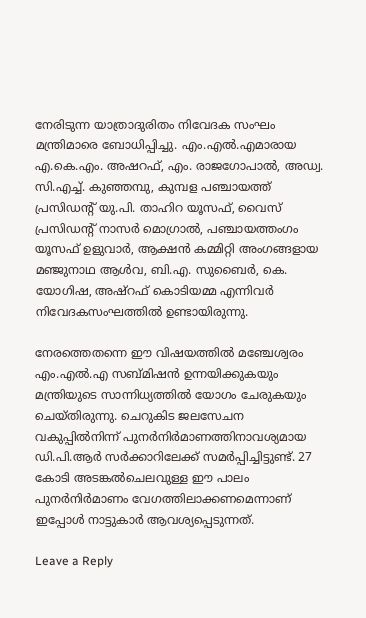നേരിടുന്ന യാത്രാദുരിതം നിവേദക സംഘം മന്ത്രിമാരെ ബോധിപ്പിച്ചു. എം.എൽ.എമാരായ എ.കെ.എം. അഷറഫ്, എം. രാജഗോപാൽ, അഡ്വ. സി.എച്ച്. കുഞ്ഞമ്പു, കുമ്പള പഞ്ചായത്ത് പ്രസിഡന്റ് യു.പി. താഹിറ യൂസഫ്, വൈസ് പ്രസിഡന്റ് നാസർ മൊഗ്രാൽ, പഞ്ചായത്തംഗം യൂസഫ് ഉളുവാർ, ആക്ഷൻ കമ്മിറ്റി അംഗങ്ങളായ മഞ്ജുനാഥ ആൾവ, ബി.എ. സുബൈർ, കെ. യോഗിഷ, അഷ്റഫ് കൊടിയമ്മ എന്നിവർ നിവേദകസംഘത്തിൽ ഉണ്ടായിരുന്നു.

നേരത്തെതന്നെ ഈ വിഷയത്തിൽ മഞ്ചേശ്വരം എം.എൽ.എ സബ്മിഷൻ ഉന്നയിക്കുകയും മന്ത്രിയുടെ സാന്നിധ്യത്തിൽ യോഗം ചേരുകയും ചെയ്തിരുന്നു. ചെറുകിട ജലസേചന വകുപ്പിൽനിന്ന് പുനർനിർമാണത്തിനാവശ്യമായ ഡി.പി.ആർ സർക്കാറിലേക്ക് സമർപ്പിച്ചിട്ടുണ്ട്. 27 കോടി അടങ്കൽചെലവുള്ള ഈ പാലം പുനർനിർമാണം വേഗത്തിലാക്കണമെന്നാണ് ഇപ്പോൾ നാട്ടുകാർ ആവശ്യപ്പെടുന്നത്.

Leave a Reply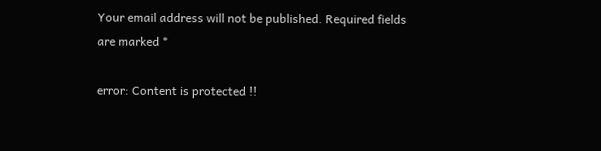Your email address will not be published. Required fields are marked *

error: Content is protected !!